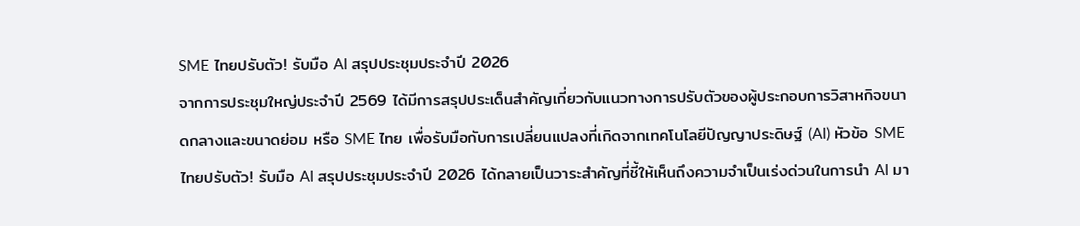SME ไทยปรับตัว! รับมือ AI สรุปประชุมประจำปี 2026
จากการประชุมใหญ่ประจำปี 2569 ได้มีการสรุปประเด็นสำคัญเกี่ยวกับแนวทางการปรับตัวของผู้ประกอบการวิสาหกิจขนาดกลางและขนาดย่อม หรือ SME ไทย เพื่อรับมือกับการเปลี่ยนแปลงที่เกิดจากเทคโนโลยีปัญญาประดิษฐ์ (AI) หัวข้อ SME ไทยปรับตัว! รับมือ AI สรุปประชุมประจำปี 2026 ได้กลายเป็นวาระสำคัญที่ชี้ให้เห็นถึงความจำเป็นเร่งด่วนในการนำ AI มา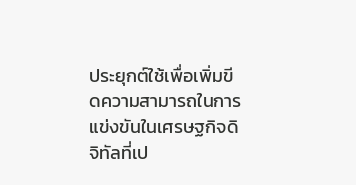ประยุกต์ใช้เพื่อเพิ่มขีดความสามารถในการแข่งขันในเศรษฐกิจดิจิทัลที่เป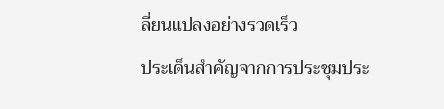ลี่ยนแปลงอย่างรวดเร็ว
ประเด็นสำคัญจากการประชุมประ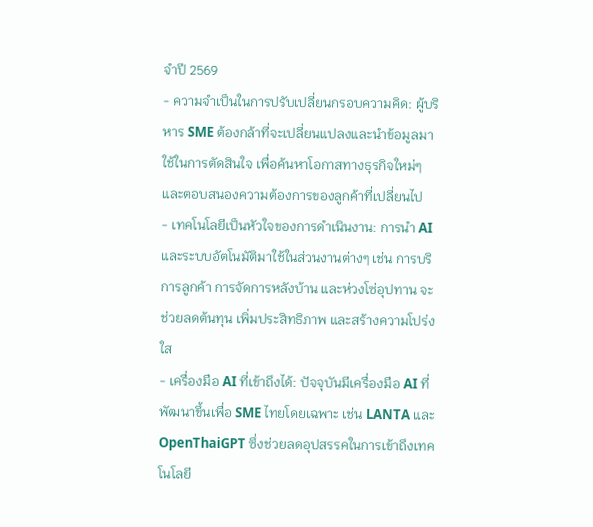จำปี 2569
- ความจำเป็นในการปรับเปลี่ยนกรอบความคิด: ผู้บริหาร SME ต้องกล้าที่จะเปลี่ยนแปลงและนำข้อมูลมาใช้ในการตัดสินใจ เพื่อค้นหาโอกาสทางธุรกิจใหม่ๆ และตอบสนองความต้องการของลูกค้าที่เปลี่ยนไป
- เทคโนโลยีเป็นหัวใจของการดำเนินงาน: การนำ AI และระบบอัตโนมัติมาใช้ในส่วนงานต่างๆ เช่น การบริการลูกค้า การจัดการหลังบ้าน และห่วงโซ่อุปทาน จะช่วยลดต้นทุน เพิ่มประสิทธิภาพ และสร้างความโปร่งใส
- เครื่องมือ AI ที่เข้าถึงได้: ปัจจุบันมีเครื่องมือ AI ที่พัฒนาขึ้นเพื่อ SME ไทยโดยเฉพาะ เช่น LANTA และ OpenThaiGPT ซึ่งช่วยลดอุปสรรคในการเข้าถึงเทคโนโลยี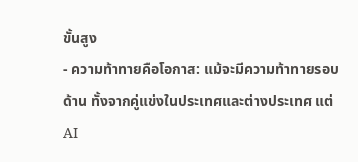ขั้นสูง
- ความท้าทายคือโอกาส: แม้จะมีความท้าทายรอบด้าน ทั้งจากคู่แข่งในประเทศและต่างประเทศ แต่ AI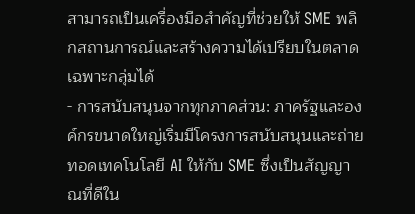สามารถเป็นเครื่องมือสำคัญที่ช่วยให้ SME พลิกสถานการณ์และสร้างความได้เปรียบในตลาดเฉพาะกลุ่มได้
- การสนับสนุนจากทุกภาคส่วน: ภาครัฐและองค์กรขนาดใหญ่เริ่มมีโครงการสนับสนุนและถ่ายทอดเทคโนโลยี AI ให้กับ SME ซึ่งเป็นสัญญาณที่ดีใน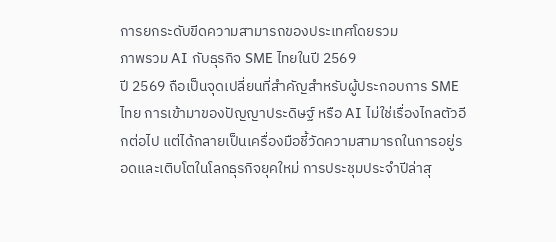การยกระดับขีดความสามารถของประเทศโดยรวม
ภาพรวม AI กับธุรกิจ SME ไทยในปี 2569
ปี 2569 ถือเป็นจุดเปลี่ยนที่สำคัญสำหรับผู้ประกอบการ SME ไทย การเข้ามาของปัญญาประดิษฐ์ หรือ AI ไม่ใช่เรื่องไกลตัวอีกต่อไป แต่ได้กลายเป็นเครื่องมือชี้วัดความสามารถในการอยู่รอดและเติบโตในโลกธุรกิจยุคใหม่ การประชุมประจำปีล่าสุ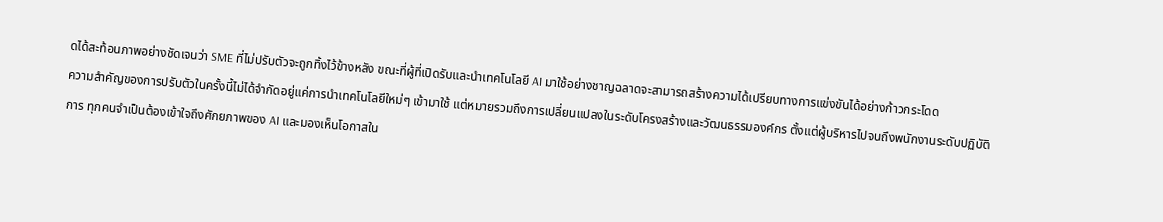ดได้สะท้อนภาพอย่างชัดเจนว่า SME ที่ไม่ปรับตัวจะถูกทิ้งไว้ข้างหลัง ขณะที่ผู้ที่เปิดรับและนำเทคโนโลยี AI มาใช้อย่างชาญฉลาดจะสามารถสร้างความได้เปรียบทางการแข่งขันได้อย่างก้าวกระโดด
ความสำคัญของการปรับตัวในครั้งนี้ไม่ได้จำกัดอยู่แค่การนำเทคโนโลยีใหม่ๆ เข้ามาใช้ แต่หมายรวมถึงการเปลี่ยนแปลงในระดับโครงสร้างและวัฒนธรรมองค์กร ตั้งแต่ผู้บริหารไปจนถึงพนักงานระดับปฏิบัติการ ทุกคนจำเป็นต้องเข้าใจถึงศักยภาพของ AI และมองเห็นโอกาสใน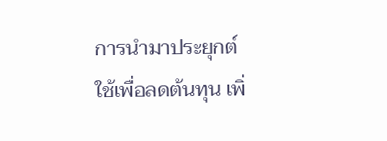การนำมาประยุกต์ใช้เพื่อลดต้นทุน เพิ่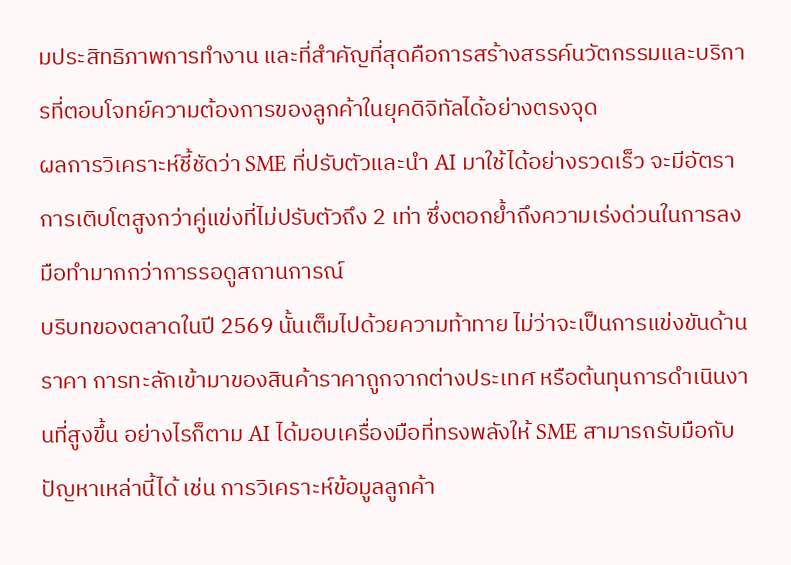มประสิทธิภาพการทำงาน และที่สำคัญที่สุดคือการสร้างสรรค์นวัตกรรมและบริการที่ตอบโจทย์ความต้องการของลูกค้าในยุคดิจิทัลได้อย่างตรงจุด
ผลการวิเคราะห์ชี้ชัดว่า SME ที่ปรับตัวและนำ AI มาใช้ได้อย่างรวดเร็ว จะมีอัตราการเติบโตสูงกว่าคู่แข่งที่ไม่ปรับตัวถึง 2 เท่า ซึ่งตอกย้ำถึงความเร่งด่วนในการลงมือทำมากกว่าการรอดูสถานการณ์
บริบทของตลาดในปี 2569 นั้นเต็มไปด้วยความท้าทาย ไม่ว่าจะเป็นการแข่งขันด้านราคา การทะลักเข้ามาของสินค้าราคาถูกจากต่างประเทศ หรือต้นทุนการดำเนินงานที่สูงขึ้น อย่างไรก็ตาม AI ได้มอบเครื่องมือที่ทรงพลังให้ SME สามารถรับมือกับปัญหาเหล่านี้ได้ เช่น การวิเคราะห์ข้อมูลลูกค้า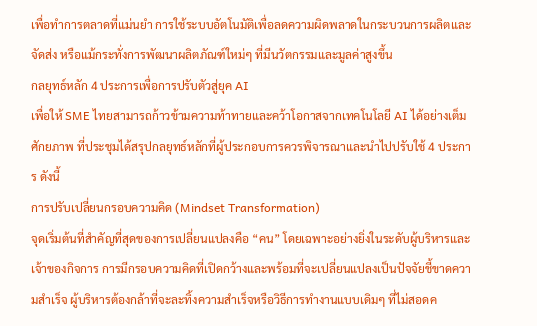เพื่อทำการตลาดที่แม่นยำ การใช้ระบบอัตโนมัติเพื่อลดความผิดพลาดในกระบวนการผลิตและจัดส่ง หรือแม้กระทั่งการพัฒนาผลิตภัณฑ์ใหม่ๆ ที่มีนวัตกรรมและมูลค่าสูงขึ้น
กลยุทธ์หลัก 4 ประการเพื่อการปรับตัวสู่ยุค AI
เพื่อให้ SME ไทยสามารถก้าวข้ามความท้าทายและคว้าโอกาสจากเทคโนโลยี AI ได้อย่างเต็มศักยภาพ ที่ประชุมได้สรุปกลยุทธ์หลักที่ผู้ประกอบการควรพิจารณาและนำไปปรับใช้ 4 ประการ ดังนี้
การปรับเปลี่ยนกรอบความคิด (Mindset Transformation)
จุดเริ่มต้นที่สำคัญที่สุดของการเปลี่ยนแปลงคือ “คน” โดยเฉพาะอย่างยิ่งในระดับผู้บริหารและเจ้าของกิจการ การมีกรอบความคิดที่เปิดกว้างและพร้อมที่จะเปลี่ยนแปลงเป็นปัจจัยชี้ขาดความสำเร็จ ผู้บริหารต้องกล้าที่จะละทิ้งความสำเร็จหรือวิธีการทำงานแบบเดิมๆ ที่ไม่สอดค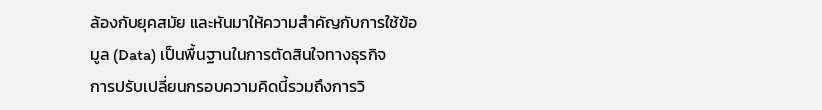ล้องกับยุคสมัย และหันมาให้ความสำคัญกับการใช้ข้อมูล (Data) เป็นพื้นฐานในการตัดสินใจทางธุรกิจ
การปรับเปลี่ยนกรอบความคิดนี้รวมถึงการวิ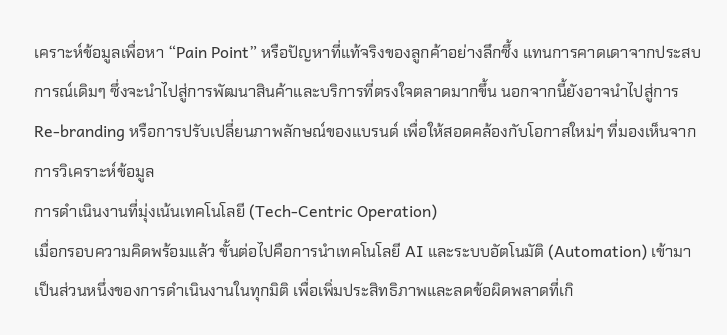เคราะห์ข้อมูลเพื่อหา “Pain Point” หรือปัญหาที่แท้จริงของลูกค้าอย่างลึกซึ้ง แทนการคาดเดาจากประสบการณ์เดิมๆ ซึ่งจะนำไปสู่การพัฒนาสินค้าและบริการที่ตรงใจตลาดมากขึ้น นอกจากนี้ยังอาจนำไปสู่การ Re-branding หรือการปรับเปลี่ยนภาพลักษณ์ของแบรนด์ เพื่อให้สอดคล้องกับโอกาสใหม่ๆ ที่มองเห็นจากการวิเคราะห์ข้อมูล
การดำเนินงานที่มุ่งเน้นเทคโนโลยี (Tech-Centric Operation)
เมื่อกรอบความคิดพร้อมแล้ว ขั้นต่อไปคือการนำเทคโนโลยี AI และระบบอัตโนมัติ (Automation) เข้ามาเป็นส่วนหนึ่งของการดำเนินงานในทุกมิติ เพื่อเพิ่มประสิทธิภาพและลดข้อผิดพลาดที่เกิ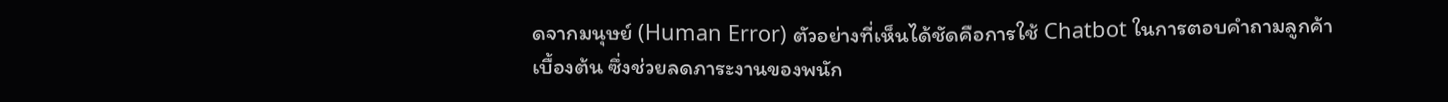ดจากมนุษย์ (Human Error) ตัวอย่างที่เห็นได้ชัดคือการใช้ Chatbot ในการตอบคำถามลูกค้าเบื้องต้น ซึ่งช่วยลดภาระงานของพนัก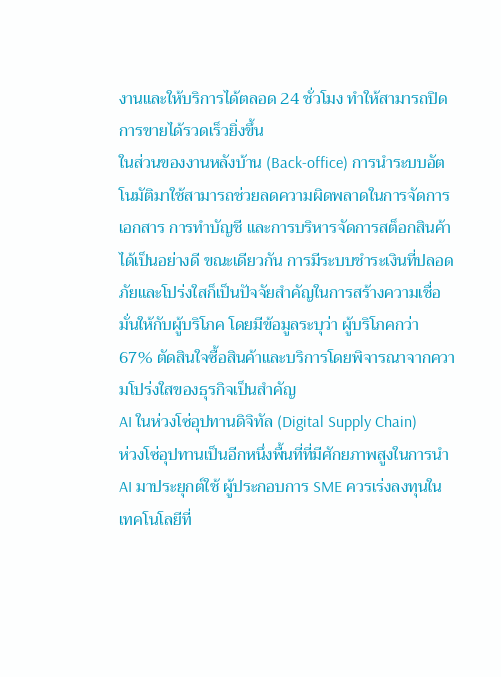งานและให้บริการได้ตลอด 24 ชั่วโมง ทำให้สามารถปิดการขายได้รวดเร็วยิ่งขึ้น
ในส่วนของงานหลังบ้าน (Back-office) การนำระบบอัตโนมัติมาใช้สามารถช่วยลดความผิดพลาดในการจัดการเอกสาร การทำบัญชี และการบริหารจัดการสต็อกสินค้าได้เป็นอย่างดี ขณะเดียวกัน การมีระบบชำระเงินที่ปลอดภัยและโปร่งใสก็เป็นปัจจัยสำคัญในการสร้างความเชื่อมั่นให้กับผู้บริโภค โดยมีข้อมูลระบุว่า ผู้บริโภคกว่า 67% ตัดสินใจซื้อสินค้าและบริการโดยพิจารณาจากความโปร่งใสของธุรกิจเป็นสำคัญ
AI ในห่วงโซ่อุปทานดิจิทัล (Digital Supply Chain)
ห่วงโซ่อุปทานเป็นอีกหนึ่งพื้นที่ที่มีศักยภาพสูงในการนำ AI มาประยุกต์ใช้ ผู้ประกอบการ SME ควรเร่งลงทุนในเทคโนโลยีที่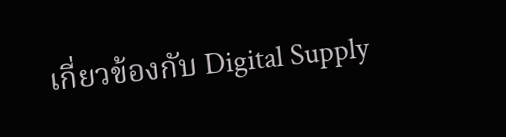เกี่ยวข้องกับ Digital Supply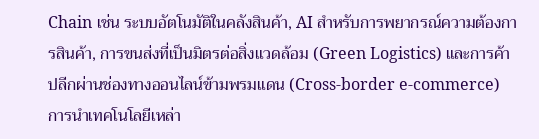Chain เช่น ระบบอัตโนมัติในคลังสินค้า, AI สำหรับการพยากรณ์ความต้องการสินค้า, การขนส่งที่เป็นมิตรต่อสิ่งแวดล้อม (Green Logistics) และการค้าปลีกผ่านช่องทางออนไลน์ข้ามพรมแดน (Cross-border e-commerce)
การนำเทคโนโลยีเหล่า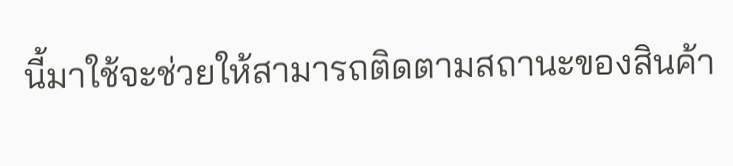นี้มาใช้จะช่วยให้สามารถติดตามสถานะของสินค้า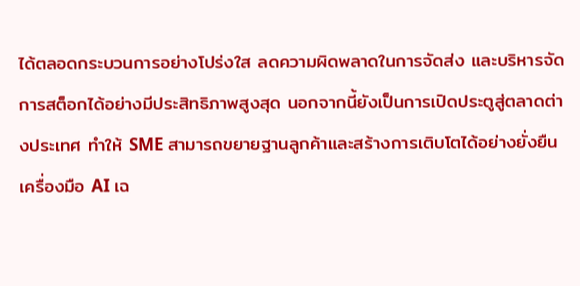ได้ตลอดกระบวนการอย่างโปร่งใส ลดความผิดพลาดในการจัดส่ง และบริหารจัดการสต็อกได้อย่างมีประสิทธิภาพสูงสุด นอกจากนี้ยังเป็นการเปิดประตูสู่ตลาดต่างประเทศ ทำให้ SME สามารถขยายฐานลูกค้าและสร้างการเติบโตได้อย่างยั่งยืน
เครื่องมือ AI เฉ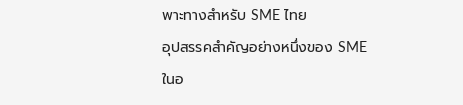พาะทางสำหรับ SME ไทย
อุปสรรคสำคัญอย่างหนึ่งของ SME ในอ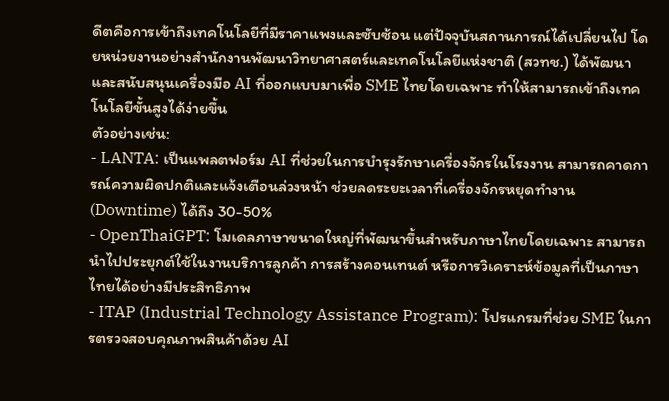ดีตคือการเข้าถึงเทคโนโลยีที่มีราคาแพงและซับซ้อน แต่ปัจจุบันสถานการณ์ได้เปลี่ยนไป โดยหน่วยงานอย่างสำนักงานพัฒนาวิทยาศาสตร์และเทคโนโลยีแห่งชาติ (สวทช.) ได้พัฒนาและสนับสนุนเครื่องมือ AI ที่ออกแบบมาเพื่อ SME ไทยโดยเฉพาะ ทำให้สามารถเข้าถึงเทคโนโลยีขั้นสูงได้ง่ายขึ้น
ตัวอย่างเช่น:
- LANTA: เป็นแพลตฟอร์ม AI ที่ช่วยในการบำรุงรักษาเครื่องจักรในโรงงาน สามารถคาดการณ์ความผิดปกติและแจ้งเตือนล่วงหน้า ช่วยลดระยะเวลาที่เครื่องจักรหยุดทำงาน (Downtime) ได้ถึง 30-50%
- OpenThaiGPT: โมเดลภาษาขนาดใหญ่ที่พัฒนาขึ้นสำหรับภาษาไทยโดยเฉพาะ สามารถนำไปประยุกต์ใช้ในงานบริการลูกค้า การสร้างคอนเทนต์ หรือการวิเคราะห์ข้อมูลที่เป็นภาษาไทยได้อย่างมีประสิทธิภาพ
- ITAP (Industrial Technology Assistance Program): โปรแกรมที่ช่วย SME ในการตรวจสอบคุณภาพสินค้าด้วย AI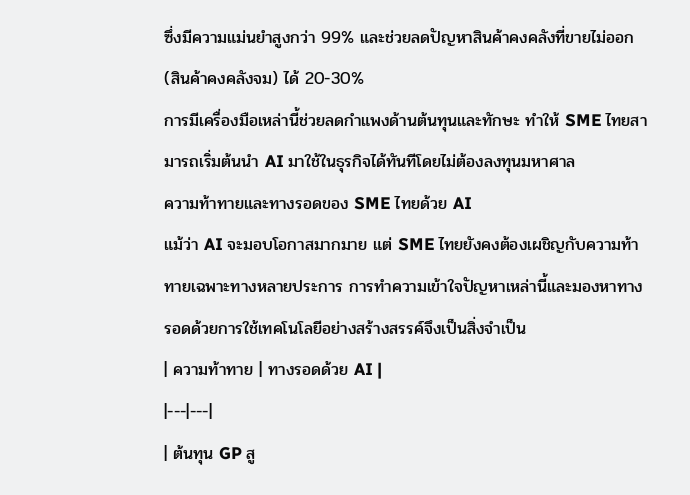ซึ่งมีความแม่นยำสูงกว่า 99% และช่วยลดปัญหาสินค้าคงคลังที่ขายไม่ออก (สินค้าคงคลังจม) ได้ 20-30%
การมีเครื่องมือเหล่านี้ช่วยลดกำแพงด้านต้นทุนและทักษะ ทำให้ SME ไทยสามารถเริ่มต้นนำ AI มาใช้ในธุรกิจได้ทันทีโดยไม่ต้องลงทุนมหาศาล
ความท้าทายและทางรอดของ SME ไทยด้วย AI
แม้ว่า AI จะมอบโอกาสมากมาย แต่ SME ไทยยังคงต้องเผชิญกับความท้าทายเฉพาะทางหลายประการ การทำความเข้าใจปัญหาเหล่านี้และมองหาทางรอดด้วยการใช้เทคโนโลยีอย่างสร้างสรรค์จึงเป็นสิ่งจำเป็น
| ความท้าทาย | ทางรอดด้วย AI |
|---|---|
| ต้นทุน GP สู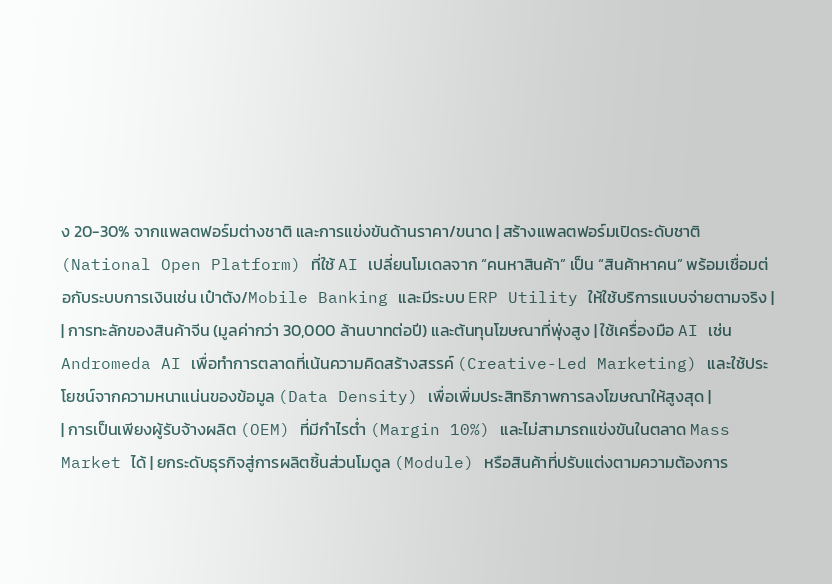ง 20-30% จากแพลตฟอร์มต่างชาติ และการแข่งขันด้านราคา/ขนาด | สร้างแพลตฟอร์มเปิดระดับชาติ (National Open Platform) ที่ใช้ AI เปลี่ยนโมเดลจาก “คนหาสินค้า” เป็น “สินค้าหาคน” พร้อมเชื่อมต่อกับระบบการเงินเช่น เป๋าตัง/Mobile Banking และมีระบบ ERP Utility ให้ใช้บริการแบบจ่ายตามจริง |
| การทะลักของสินค้าจีน (มูลค่ากว่า 30,000 ล้านบาทต่อปี) และต้นทุนโฆษณาที่พุ่งสูง | ใช้เครื่องมือ AI เช่น Andromeda AI เพื่อทำการตลาดที่เน้นความคิดสร้างสรรค์ (Creative-Led Marketing) และใช้ประโยชน์จากความหนาแน่นของข้อมูล (Data Density) เพื่อเพิ่มประสิทธิภาพการลงโฆษณาให้สูงสุด |
| การเป็นเพียงผู้รับจ้างผลิต (OEM) ที่มีกำไรต่ำ (Margin 10%) และไม่สามารถแข่งขันในตลาด Mass Market ได้ | ยกระดับธุรกิจสู่การผลิตชิ้นส่วนโมดูล (Module) หรือสินค้าที่ปรับแต่งตามความต้องการ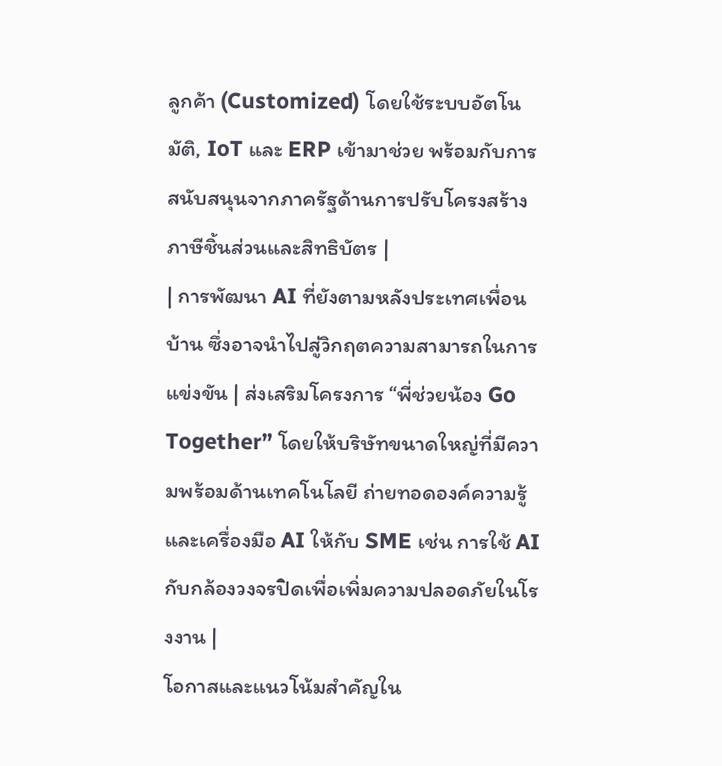ลูกค้า (Customized) โดยใช้ระบบอัตโนมัติ, IoT และ ERP เข้ามาช่วย พร้อมกับการสนับสนุนจากภาครัฐด้านการปรับโครงสร้างภาษีชิ้นส่วนและสิทธิบัตร |
| การพัฒนา AI ที่ยังตามหลังประเทศเพื่อนบ้าน ซึ่งอาจนำไปสู่วิกฤตความสามารถในการแข่งขัน | ส่งเสริมโครงการ “พี่ช่วยน้อง Go Together” โดยให้บริษัทขนาดใหญ่ที่มีความพร้อมด้านเทคโนโลยี ถ่ายทอดองค์ความรู้และเครื่องมือ AI ให้กับ SME เช่น การใช้ AI กับกล้องวงจรปิดเพื่อเพิ่มความปลอดภัยในโรงงาน |
โอกาสและแนวโน้มสำคัญใน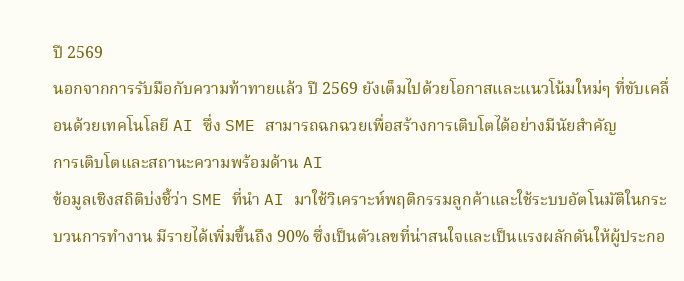ปี 2569
นอกจากการรับมือกับความท้าทายแล้ว ปี 2569 ยังเต็มไปด้วยโอกาสและแนวโน้มใหม่ๆ ที่ขับเคลื่อนด้วยเทคโนโลยี AI ซึ่ง SME สามารถฉกฉวยเพื่อสร้างการเติบโตได้อย่างมีนัยสำคัญ
การเติบโตและสถานะความพร้อมด้าน AI
ข้อมูลเชิงสถิติบ่งชี้ว่า SME ที่นำ AI มาใช้วิเคราะห์พฤติกรรมลูกค้าและใช้ระบบอัตโนมัติในกระบวนการทำงาน มีรายได้เพิ่มขึ้นถึง 90% ซึ่งเป็นตัวเลขที่น่าสนใจและเป็นแรงผลักดันให้ผู้ประกอ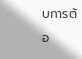บการต้อ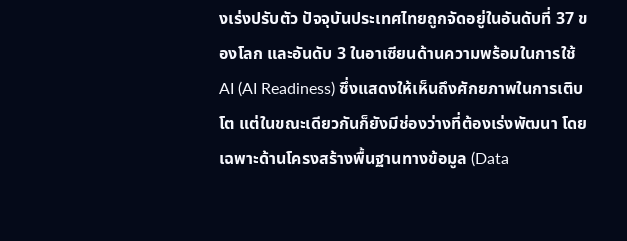งเร่งปรับตัว ปัจจุบันประเทศไทยถูกจัดอยู่ในอันดับที่ 37 ของโลก และอันดับ 3 ในอาเซียนด้านความพร้อมในการใช้ AI (AI Readiness) ซึ่งแสดงให้เห็นถึงศักยภาพในการเติบโต แต่ในขณะเดียวกันก็ยังมีช่องว่างที่ต้องเร่งพัฒนา โดยเฉพาะด้านโครงสร้างพื้นฐานทางข้อมูล (Data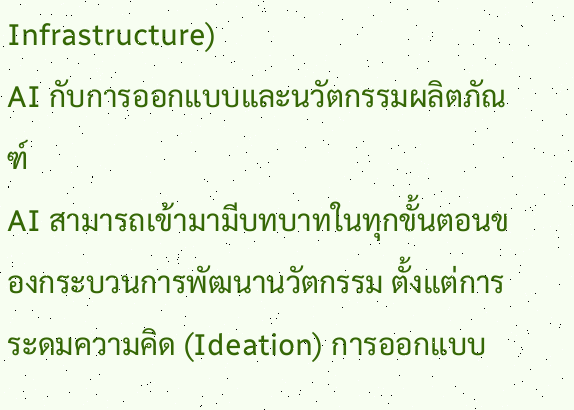Infrastructure)
AI กับการออกแบบและนวัตกรรมผลิตภัณฑ์
AI สามารถเข้ามามีบทบาทในทุกขั้นตอนของกระบวนการพัฒนานวัตกรรม ตั้งแต่การระดมความคิด (Ideation) การออกแบบ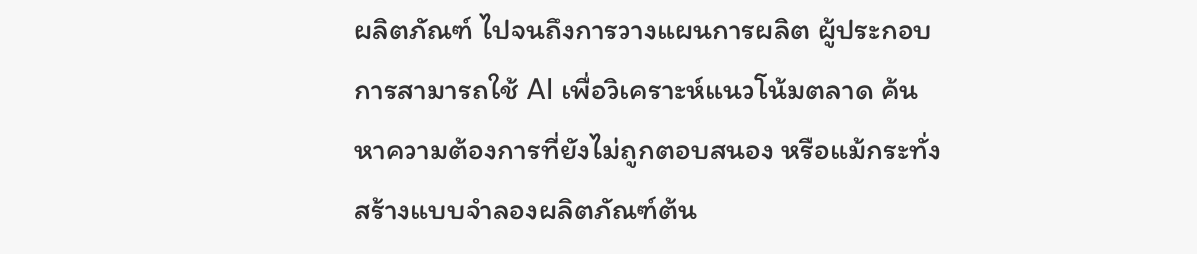ผลิตภัณฑ์ ไปจนถึงการวางแผนการผลิต ผู้ประกอบการสามารถใช้ AI เพื่อวิเคราะห์แนวโน้มตลาด ค้นหาความต้องการที่ยังไม่ถูกตอบสนอง หรือแม้กระทั่งสร้างแบบจำลองผลิตภัณฑ์ต้น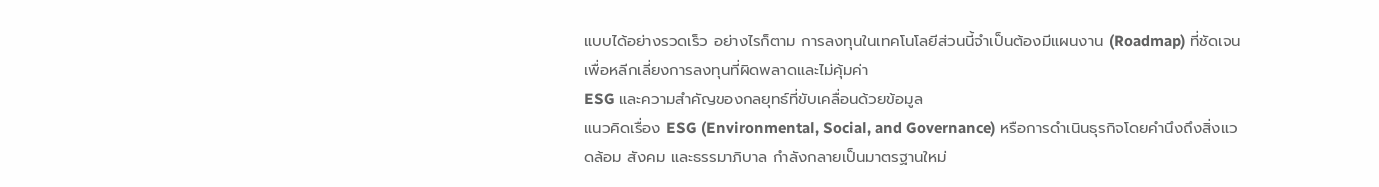แบบได้อย่างรวดเร็ว อย่างไรก็ตาม การลงทุนในเทคโนโลยีส่วนนี้จำเป็นต้องมีแผนงาน (Roadmap) ที่ชัดเจน เพื่อหลีกเลี่ยงการลงทุนที่ผิดพลาดและไม่คุ้มค่า
ESG และความสำคัญของกลยุทธ์ที่ขับเคลื่อนด้วยข้อมูล
แนวคิดเรื่อง ESG (Environmental, Social, and Governance) หรือการดำเนินธุรกิจโดยคำนึงถึงสิ่งแวดล้อม สังคม และธรรมาภิบาล กำลังกลายเป็นมาตรฐานใหม่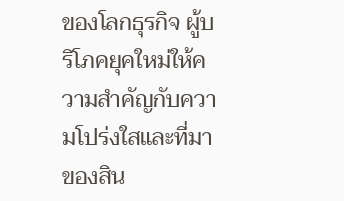ของโลกธุรกิจ ผู้บริโภคยุคใหม่ให้ความสำคัญกับความโปร่งใสและที่มาของสิน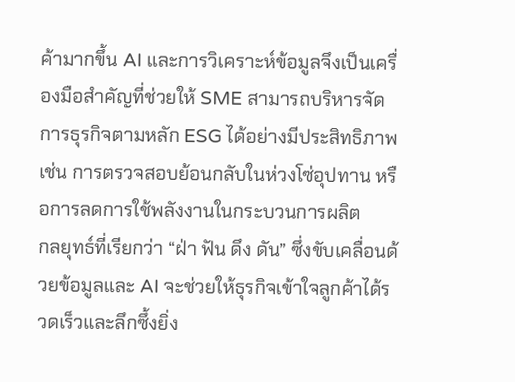ค้ามากขึ้น AI และการวิเคราะห์ข้อมูลจึงเป็นเครื่องมือสำคัญที่ช่วยให้ SME สามารถบริหารจัดการธุรกิจตามหลัก ESG ได้อย่างมีประสิทธิภาพ เช่น การตรวจสอบย้อนกลับในห่วงโซ่อุปทาน หรือการลดการใช้พลังงานในกระบวนการผลิต
กลยุทธ์ที่เรียกว่า “ฝ่า ฟัน ดึง ดัน” ซึ่งขับเคลื่อนด้วยข้อมูลและ AI จะช่วยให้ธุรกิจเข้าใจลูกค้าได้รวดเร็วและลึกซึ้งยิ่ง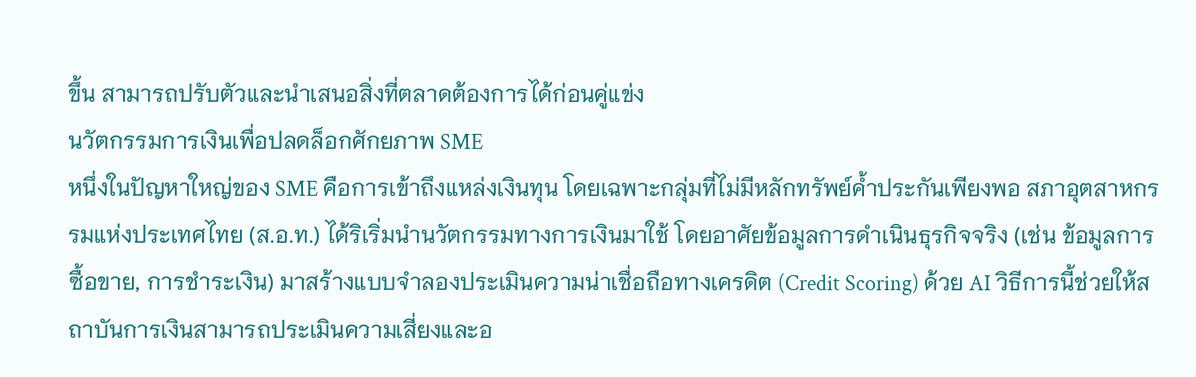ขึ้น สามารถปรับตัวและนำเสนอสิ่งที่ตลาดต้องการได้ก่อนคู่แข่ง
นวัตกรรมการเงินเพื่อปลดล็อกศักยภาพ SME
หนึ่งในปัญหาใหญ่ของ SME คือการเข้าถึงแหล่งเงินทุน โดยเฉพาะกลุ่มที่ไม่มีหลักทรัพย์ค้ำประกันเพียงพอ สภาอุตสาหกรรมแห่งประเทศไทย (ส.อ.ท.) ได้ริเริ่มนำนวัตกรรมทางการเงินมาใช้ โดยอาศัยข้อมูลการดำเนินธุรกิจจริง (เช่น ข้อมูลการซื้อขาย, การชำระเงิน) มาสร้างแบบจำลองประเมินความน่าเชื่อถือทางเครดิต (Credit Scoring) ด้วย AI วิธีการนี้ช่วยให้สถาบันการเงินสามารถประเมินความเสี่ยงและอ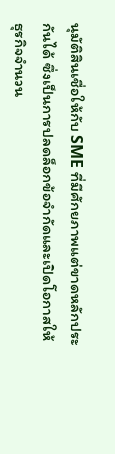นุมัติสินเชื่อให้กับ SME ที่มีศักยภาพแต่ขาดหลักประกันได้ ซึ่งเป็นการปลดล็อกข้อจำกัดและเปิดโอกาสให้ธุรกิจจำนวน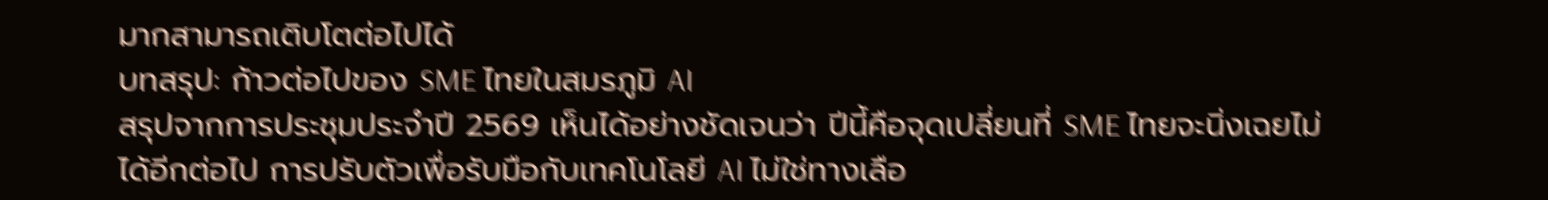มากสามารถเติบโตต่อไปได้
บทสรุป: ก้าวต่อไปของ SME ไทยในสมรภูมิ AI
สรุปจากการประชุมประจำปี 2569 เห็นได้อย่างชัดเจนว่า ปีนี้คือจุดเปลี่ยนที่ SME ไทยจะนิ่งเฉยไม่ได้อีกต่อไป การปรับตัวเพื่อรับมือกับเทคโนโลยี AI ไม่ใช่ทางเลือ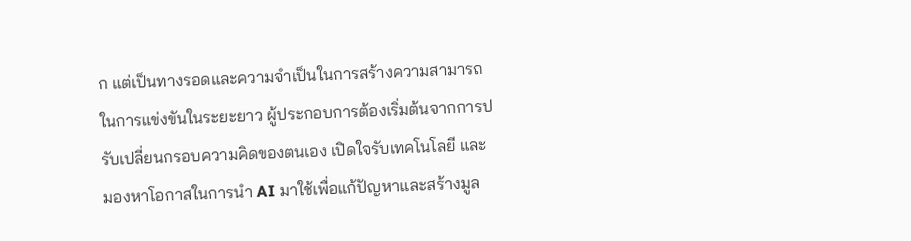ก แต่เป็นทางรอดและความจำเป็นในการสร้างความสามารถในการแข่งขันในระยะยาว ผู้ประกอบการต้องเริ่มต้นจากการปรับเปลี่ยนกรอบความคิดของตนเอง เปิดใจรับเทคโนโลยี และมองหาโอกาสในการนำ AI มาใช้เพื่อแก้ปัญหาและสร้างมูล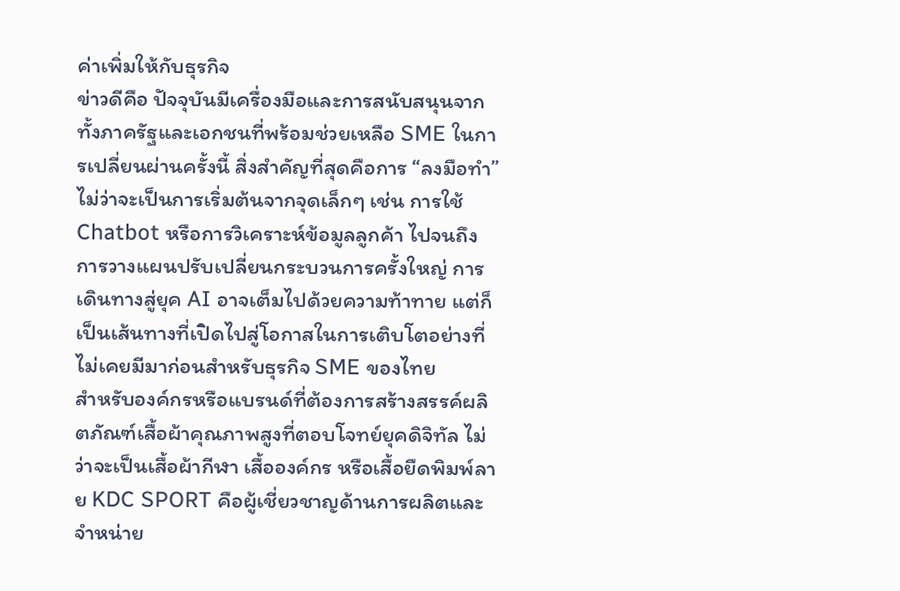ค่าเพิ่มให้กับธุรกิจ
ข่าวดีคือ ปัจจุบันมีเครื่องมือและการสนับสนุนจากทั้งภาครัฐและเอกชนที่พร้อมช่วยเหลือ SME ในการเปลี่ยนผ่านครั้งนี้ สิ่งสำคัญที่สุดคือการ “ลงมือทำ” ไม่ว่าจะเป็นการเริ่มต้นจากจุดเล็กๆ เช่น การใช้ Chatbot หรือการวิเคราะห์ข้อมูลลูกค้า ไปจนถึงการวางแผนปรับเปลี่ยนกระบวนการครั้งใหญ่ การเดินทางสู่ยุค AI อาจเต็มไปด้วยความท้าทาย แต่ก็เป็นเส้นทางที่เปิดไปสู่โอกาสในการเติบโตอย่างที่ไม่เคยมีมาก่อนสำหรับธุรกิจ SME ของไทย
สำหรับองค์กรหรือแบรนด์ที่ต้องการสร้างสรรค์ผลิตภัณฑ์เสื้อผ้าคุณภาพสูงที่ตอบโจทย์ยุคดิจิทัล ไม่ว่าจะเป็นเสื้อผ้ากีฬา เสื้อองค์กร หรือเสื้อยืดพิมพ์ลาย KDC SPORT คือผู้เชี่ยวชาญด้านการผลิตและจำหน่าย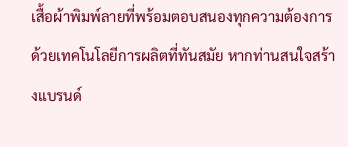เสื้อผ้าพิมพ์ลายที่พร้อมตอบสนองทุกความต้องการด้วยเทคโนโลยีการผลิตที่ทันสมัย หากท่านสนใจสร้างแบรนด์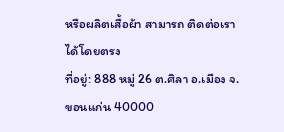หรือผลิตเสื้อผ้า สามารถ ติดต่อเรา ได้โดยตรง
ที่อยู่: 888 หมู่ 26 ต.ศิลา อ.เมือง จ.ขอนแก่น 40000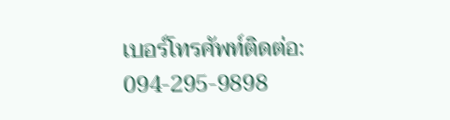เบอร์โทรศัพท์ติดต่อ: 094-295-9898